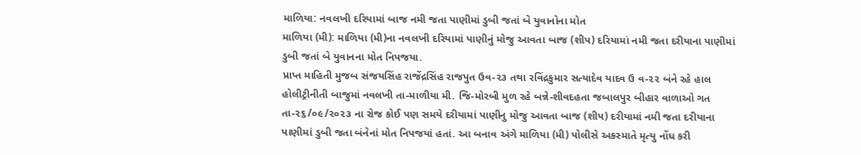માળિયા: નવલખી દરિયામાં બાજ નમી જતા પાણીમાં ડુબી જતાં બે યુવાનોના મોત
માળિયા (મી): માળિયા (મી)ના નવલખી દરિયામાં પાણીનું મોજુ આવતા બાજ (શીપ) દરિયામાં નમી જતા દરીયાના પાણીમાં ડુબી જતાં બે યુવાનના મોત નિપજયા.
પ્રાપ્ત માહિતી મુજબ સંજયસિંહ રાજેંદ્રસિંહ રાજપુત ઉવ-૨૩ તથા રવિંદ્રકુમાર સત્યાદેવ યાદવ ઉ વ-૨૨ બંને રહે હાલ હોલીટ્રીનીતી બાજુમાં નવલખી તા-માળીયા મી. જિ-મોરબી મુળ રહે બન્ને-શીવદહતા જબાલપુર બીહાર વાળાઓ ગત તા-૨૬/૦૯/૨૦૨૩ ના રોજ કોઈ પણ સમયે દરીયામાં પાણીનુ મોજુ આવતા બાજ (શીપ) દરીયામાં નમી જતા દરીયાના પાણીમાં ડુબી જતા બંનેનાં મોત નિપજયાં હતાં. આ બનાવ અંગે માળિયા (મી) પોલીસે અકસ્માતે મૃત્યુ નોંધ કરી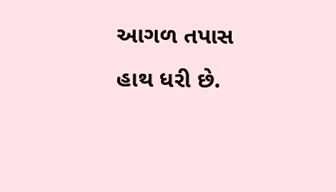આગળ તપાસ હાથ ધરી છે.